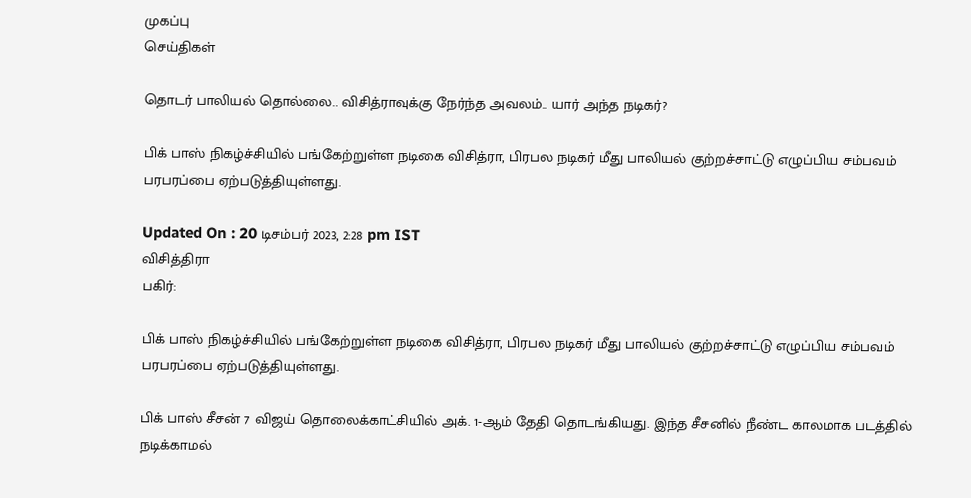முகப்பு
செய்திகள்

தொடர் பாலியல் தொல்லை.. விசித்ராவுக்கு நேர்ந்த அவலம்.. யார் அந்த நடிகர்?

பிக் பாஸ் நிகழ்ச்சியில் பங்கேற்றுள்ள நடிகை விசித்ரா, பிரபல நடிகர் மீது பாலியல் குற்றச்சாட்டு எழுப்பிய சம்பவம் பரபரப்பை ஏற்படுத்தியுள்ளது.

Updated On : 20 டிசம்பர் 2023, 2:28 pm IST
விசித்திரா
பகிர்:

பிக் பாஸ் நிகழ்ச்சியில் பங்கேற்றுள்ள நடிகை விசித்ரா, பிரபல நடிகர் மீது பாலியல் குற்றச்சாட்டு எழுப்பிய சம்பவம் பரபரப்பை ஏற்படுத்தியுள்ளது.

பிக் பாஸ் சீசன் 7 விஜய் தொலைக்காட்சியில் அக். 1-ஆம் தேதி தொடங்கியது. இந்த சீசனில் நீண்ட காலமாக படத்தில் நடிக்காமல்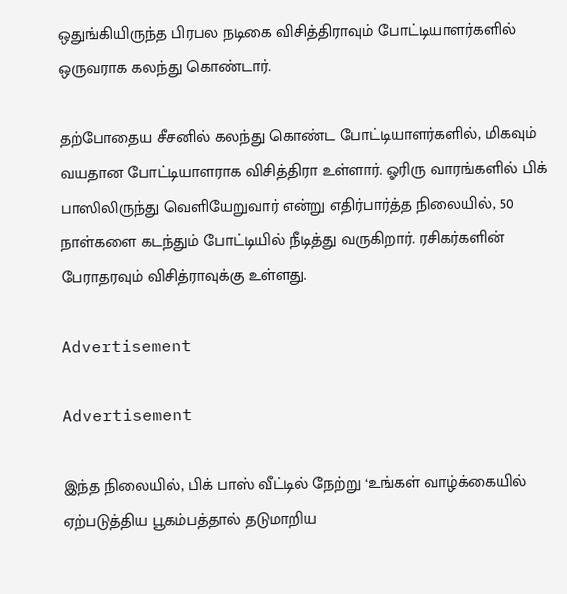ஒதுங்கியிருந்த பிரபல நடிகை விசித்திராவும் போட்டியாளர்களில் ஒருவராக கலந்து கொண்டார்.

தற்போதைய சீசனில் கலந்து கொண்ட போட்டியாளர்களில், மிகவும் வயதான போட்டியாளராக விசித்திரா உள்ளார். ஓரிரு வாரங்களில் பிக் பாஸிலிருந்து வெளியேறுவார் என்று எதிர்பார்த்த நிலையில், 50 நாள்களை கடந்தும் போட்டியில் நீடித்து வருகிறார். ரசிகர்களின் பேராதரவும் விசித்ராவுக்கு உள்ளது.

Advertisement

Advertisement

இந்த நிலையில், பிக் பாஸ் வீட்டில் நேற்று ‘உங்கள் வாழ்க்கையில் ஏற்படுத்திய பூகம்பத்தால் தடுமாறிய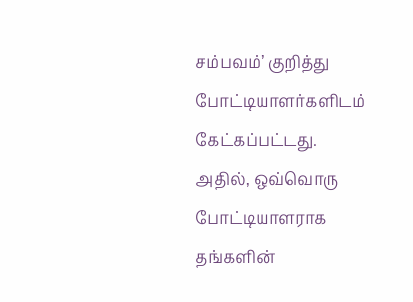சம்பவம்’ குறித்து போட்டியாளர்களிடம் கேட்கப்பட்டது. அதில், ஒவ்வொரு போட்டியாளராக தங்களின்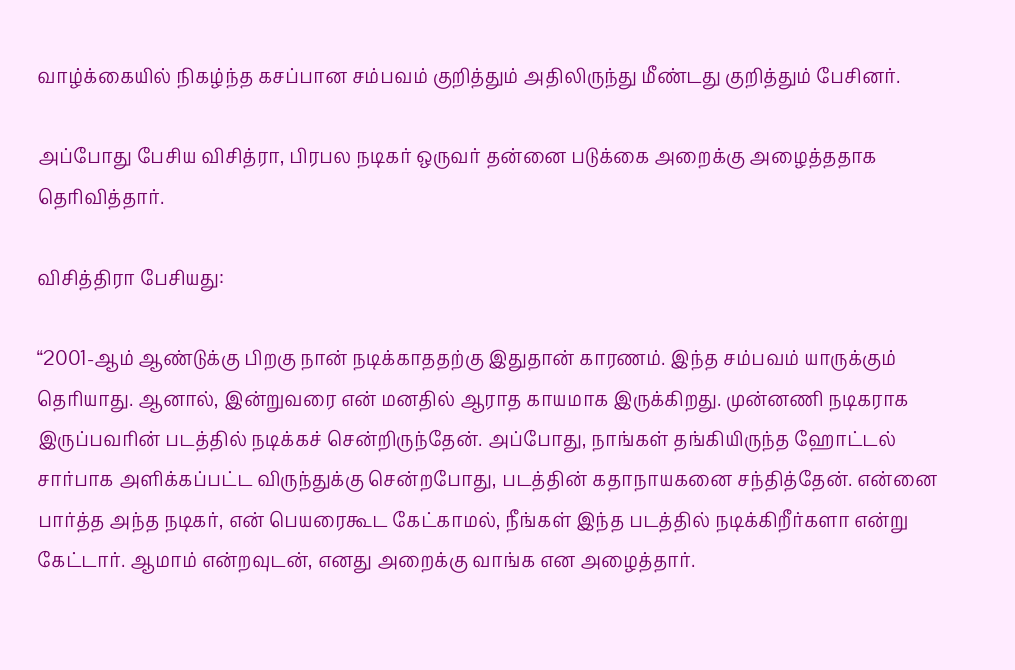வாழ்க்கையில் நிகழ்ந்த கசப்பான சம்பவம் குறித்தும் அதிலிருந்து மீண்டது குறித்தும் பேசினர்.

அப்போது பேசிய விசித்ரா, பிரபல நடிகர் ஒருவர் தன்னை படுக்கை அறைக்கு அழைத்ததாக தெரிவித்தார்.

விசித்திரா பேசியது:

“2001-ஆம் ஆண்டுக்கு பிறகு நான் நடிக்காததற்கு இதுதான் காரணம். இந்த சம்பவம் யாருக்கும் தெரியாது. ஆனால், இன்றுவரை என் மனதில் ஆராத காயமாக இருக்கிறது. முன்னணி நடிகராக இருப்பவரின் படத்தில் நடிக்கச் சென்றிருந்தேன். அப்போது, நாங்கள் தங்கியிருந்த ஹோட்டல் சார்பாக அளிக்கப்பட்ட விருந்துக்கு சென்றபோது, படத்தின் கதாநாயகனை சந்தித்தேன். என்னை பார்த்த அந்த நடிகர், என் பெயரைகூட கேட்காமல், நீங்கள் இந்த படத்தில் நடிக்கிறீர்களா என்று கேட்டார். ஆமாம் என்றவுடன், எனது அறைக்கு வாங்க என அழைத்தார்.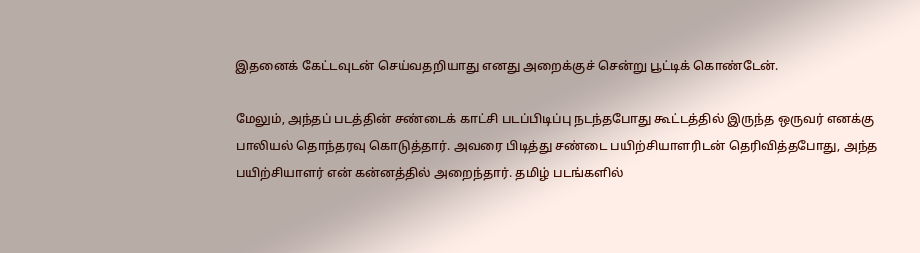இதனைக் கேட்டவுடன் செய்வதறியாது எனது அறைக்குச் சென்று பூட்டிக் கொண்டேன்.

மேலும், அந்தப் படத்தின் சண்டைக் காட்சி படப்பிடிப்பு நடந்தபோது கூட்டத்தில் இருந்த ஒருவர் எனக்கு பாலியல் தொந்தரவு கொடுத்தார். அவரை பிடித்து சண்டை பயிற்சியாளரிடன் தெரிவித்தபோது, அந்த பயிற்சியாளர் என் கன்னத்தில் அறைந்தார். தமிழ் படங்களில்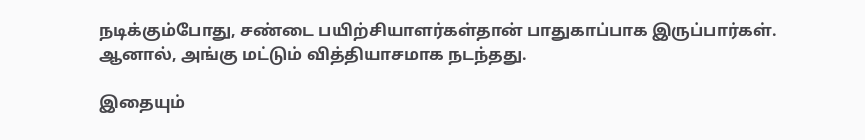நடிக்கும்போது, சண்டை பயிற்சியாளர்கள்தான் பாதுகாப்பாக இருப்பார்கள். ஆனால், அங்கு மட்டும் வித்தியாசமாக நடந்தது.

இதையும்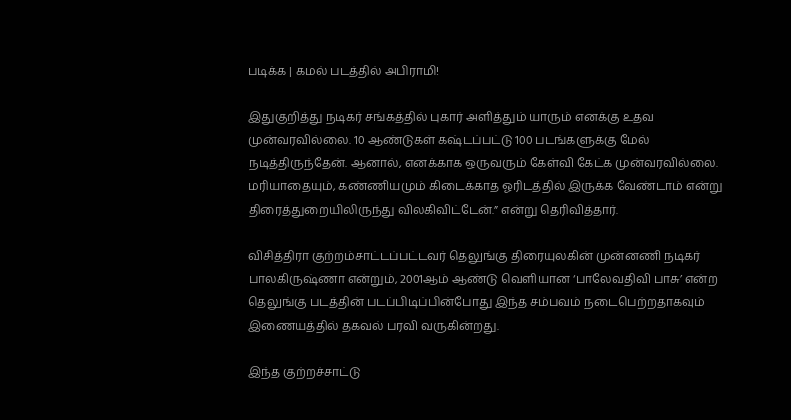படிக்க | கமல் படத்தில் அபிராமி!

இதுகுறித்து நடிகர் சங்கத்தில் புகார் அளித்தும் யாரும் எனக்கு உதவ முன்வரவில்லை. 10 ஆண்டுகள் கஷ்டப்பட்டு 100 படங்களுக்கு மேல் நடித்திருந்தேன். ஆனால், எனக்காக ஒருவரும் கேள்வி கேட்க முன்வரவில்லை. மரியாதையும், கண்ணியமும் கிடைக்காத ஓரிடத்தில் இருக்க வேண்டாம் என்று திரைத்துறையிலிருந்து விலகிவிட்டேன்.” என்று தெரிவித்தார்.

விசித்திரா குற்றம்சாட்டப்பட்டவர் தெலுங்கு திரையுலகின் முன்னணி நடிகர் பாலகிருஷ்ணா என்றும், 2001ஆம் ஆண்டு வெளியான ‘பாலேவதிவி பாசு’ என்ற தெலுங்கு படத்தின் படப்பிடிப்பின்போது இந்த சம்பவம் நடைபெற்றதாகவும் இணையத்தில் தகவல் பரவி வருகின்றது.

இந்த குற்றச்சாட்டு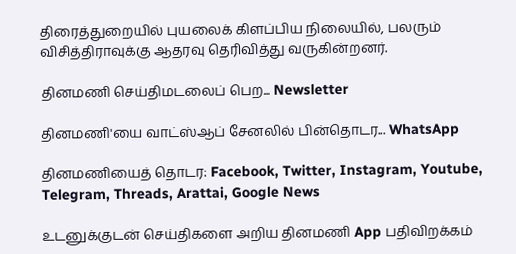திரைத்துறையில் புயலைக் கிளப்பிய நிலையில், பலரும் விசித்திராவுக்கு ஆதரவு தெரிவித்து வருகின்றனர்.

தினமணி செய்திமடலைப் பெற... Newsletter

தினமணி'யை வாட்ஸ்ஆப் சேனலில் பின்தொடர... WhatsApp

தினமணியைத் தொடர: Facebook, Twitter, Instagram, Youtube, Telegram, Threads, Arattai, Google News

உடனுக்குடன் செய்திகளை அறிய தினமணி App பதிவிறக்கம்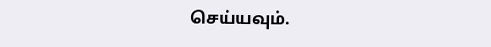செய்யவும்.